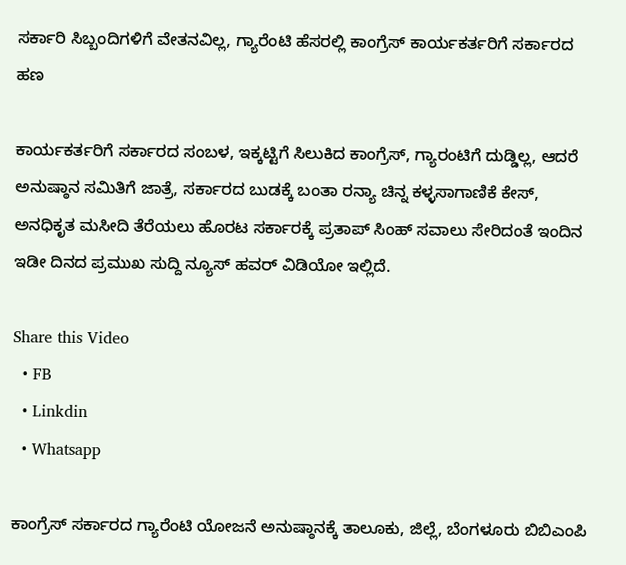ಸರ್ಕಾರಿ ಸಿಬ್ಬಂದಿಗಳಿಗೆ ವೇತನವಿಲ್ಲ, ಗ್ಯಾರೆಂಟಿ ಹೆಸರಲ್ಲಿ ಕಾಂಗ್ರೆಸ್ ಕಾರ್ಯಕರ್ತರಿಗೆ ಸರ್ಕಾರದ ಹಣ

ಕಾರ್ಯಕರ್ತರಿಗೆ ಸರ್ಕಾರದ ಸಂಬಳ, ಇಕ್ಕಟ್ಟಿಗೆ ಸಿಲುಕಿದ ಕಾಂಗ್ರೆಸ್, ಗ್ಯಾರಂಟಿಗೆ ದುಡ್ಡಿಲ್ಲ, ಆದರೆ ಅನುಷ್ಠಾನ ಸಮಿತಿಗೆ ಜಾತ್ರೆ, ಸರ್ಕಾರದ ಬುಡಕ್ಕೆ ಬಂತಾ ರನ್ಯಾ ಚಿನ್ನ ಕಳ್ಳಸಾಗಾಣಿಕೆ ಕೇಸ್,  ಅನಧಿಕೃತ ಮಸೀದಿ ತೆರೆಯಲು ಹೊರಟ ಸರ್ಕಾರಕ್ಕೆ ಪ್ರತಾಪ್ ಸಿಂಹ್ ಸವಾಲು ಸೇರಿದಂತೆ ಇಂದಿನ ಇಡೀ ದಿನದ ಪ್ರಮುಖ ಸುದ್ದಿ ನ್ಯೂಸ್ ಹವರ್ ವಿಡಿಯೋ ಇಲ್ಲಿದೆ.

Share this Video
  • FB
  • Linkdin
  • Whatsapp

ಕಾಂಗ್ರೆಸ್ ಸರ್ಕಾರದ ಗ್ಯಾರೆಂಟಿ ಯೋಜನೆ ಅನುಷ್ಠಾನಕ್ಕೆ ತಾಲೂಕು, ಜಿಲ್ಲೆ, ಬೆಂಗಳೂರು ಬಿಬಿಎಂಪಿ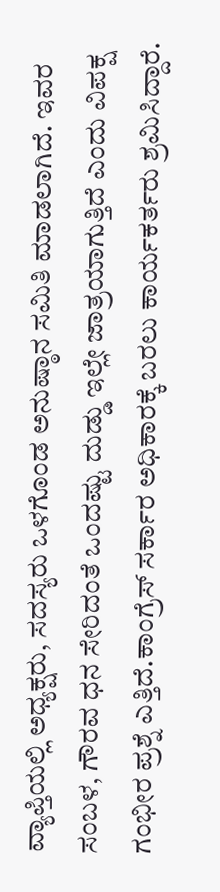ವ್ಯಾಪ್ತಿಯಲ್ಲಿ ಅಧ್ಯಕ್ಷರು, ಸದಸ್ಯರು ಒಳಗೊಂಡ ಅನುಷ್ಠಾನ ಸಮಿತಿ ಮಾಡಲಾಗಿದೆ. ಇವರ ಸಂಬಳ, ಗೌರವ ಧನ ಸೇರಿದಂತೆ ಒಂದಷ್ಟು ದುಡ್ಡು ಇಲ್ಲೇ ಜಾತ್ರಯಾಗುತ್ತಿದೆ ಎಂದು ವಿಪಕ್ಷ ಗಂಭೀರ ಪ್ರಶ್ನೆ ಎತ್ತಿದೆ.ಕಾಂಗ್ರೆಸ್ ಸರ್ಕಾರ ಅಧಿಕಾರಕ್ಕೆ ಬರಲು ಕಾರ್ಯಕರ್ತರು ಶ್ರಮಿಸಿದ್ದಾರೆ.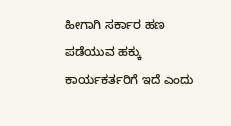ಹೀಗಾಗಿ ಸರ್ಕಾರ ಹಣ ಪಡೆಯುವ ಹಕ್ಕು ಕಾರ್ಯಕರ್ತರಿಗೆ ಇದೆ ಎಂದು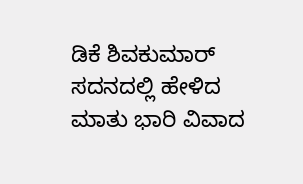ಡಿಕೆ ಶಿವಕುಮಾರ್ ಸದನದಲ್ಲಿ ಹೇಳಿದ ಮಾತು ಭಾರಿ ವಿವಾದ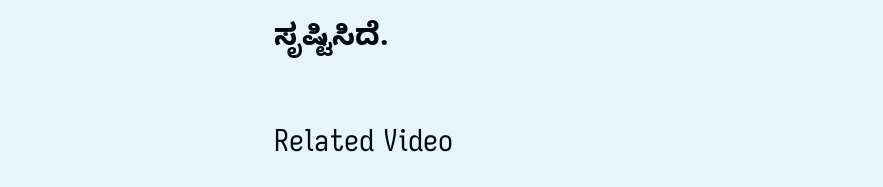ಸೃಷ್ಟಿಸಿದೆ.

Related Video